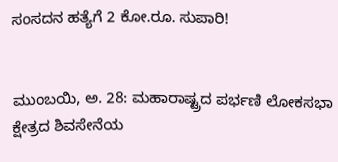ಸಂಸದನ ಹತ್ಯೆಗೆ 2 ಕೋ.ರೂ. ಸುಪಾರಿ!


ಮುಂಬಯಿ, ಅ. 28: ಮಹಾರಾಷ್ಟ್ರದ ಪರ್ಭಣಿ ಲೋಕಸಭಾ ಕ್ಷೇತ್ರದ ಶಿವಸೇನೆಯ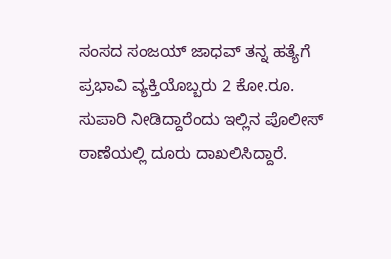ಸಂಸದ ಸಂಜಯ್‌ ಜಾಧವ್‌ ತನ್ನ ಹತ್ಯೆಗೆ ಪ್ರಭಾವಿ ವ್ಯಕ್ತಿಯೊಬ್ಬರು 2 ಕೋ.ರೂ. ಸುಪಾರಿ ನೀಡಿದ್ದಾರೆಂದು ಇಲ್ಲಿನ ಪೊಲೀಸ್‌ ಠಾಣೆಯಲ್ಲಿ ದೂರು ದಾಖಲಿಸಿದ್ದಾರೆ.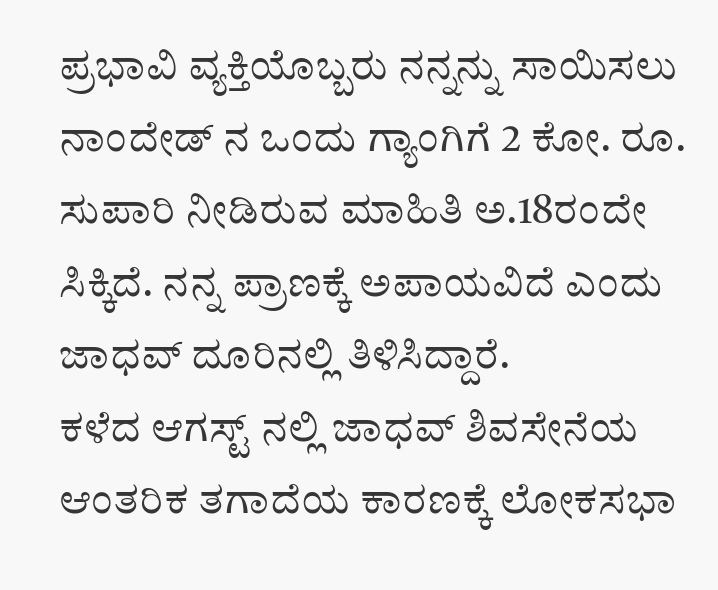ಪ್ರಭಾವಿ ವ್ಯಕ್ತಿಯೊಬ್ಬರು ನನ್ನನ್ನು ಸಾಯಿಸಲು ನಾಂದೇಡ್‌ ನ ಒಂದು ಗ್ಯಾಂಗಿಗೆ 2 ಕೋ. ರೂ. ಸುಪಾರಿ ನೀಡಿರುವ ಮಾಹಿತಿ ಅ.18ರಂದೇ ಸಿಕ್ಕಿದೆ. ನನ್ನ ಪ್ರಾಣಕ್ಕೆ ಅಪಾಯವಿದೆ ಎಂದು ಜಾಧವ್‌ ದೂರಿನಲ್ಲಿ ತಿಳಿಸಿದ್ದಾರೆ.
ಕಳೆದ ಆಗಸ್ಟ್‌ ನಲ್ಲಿ ಜಾಧವ್‌ ಶಿವಸೇನೆಯ ಆಂತರಿಕ ತಗಾದೆಯ ಕಾರಣಕ್ಕೆ ಲೋಕಸಭಾ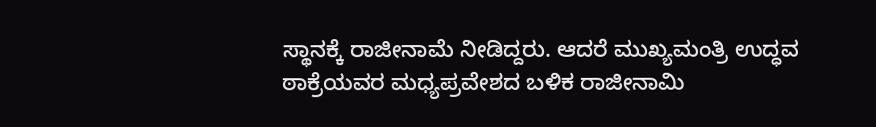ಸ್ಥಾನಕ್ಕೆ ರಾಜೀನಾಮೆ ನೀಡಿದ್ದರು. ಆದರೆ ಮುಖ್ಯಮಂತ್ರಿ ಉದ್ಧವ ಠಾಕ್ರೆಯವರ ಮಧ್ಯಪ್ರವೇಶದ ಬಳಿಕ ರಾಜೀನಾಮಿ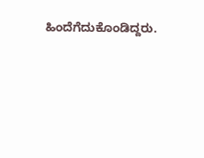ಹಿಂದೆಗೆದುಕೊಂಡಿದ್ದರು.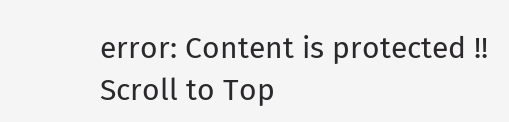error: Content is protected !!
Scroll to Top